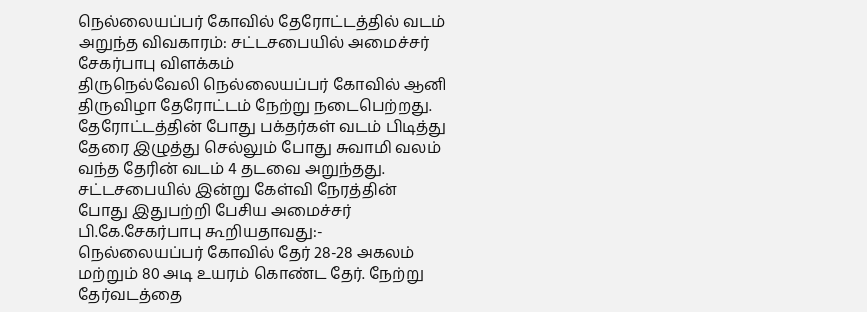நெல்லையப்பர் கோவில் தேரோட்டத்தில் வடம் அறுந்த விவகாரம்: சட்டசபையில் அமைச்சர் சேகர்பாபு விளக்கம்
திருநெல்வேலி நெல்லையப்பர் கோவில் ஆனி திருவிழா தேரோட்டம் நேற்று நடைபெற்றது. தேரோட்டத்தின் போது பக்தர்கள் வடம் பிடித்து தேரை இழுத்து செல்லும் போது சுவாமி வலம் வந்த தேரின் வடம் 4 தடவை அறுந்தது. சட்டசபையில் இன்று கேள்வி நேரத்தின் போது இதுபற்றி பேசிய அமைச்சர் பி.கே.சேகர்பாபு கூறியதாவது:- நெல்லையப்பர் கோவில் தேர் 28-28 அகலம் மற்றும் 80 அடி உயரம் கொண்ட தேர். நேற்று தேர்வடத்தை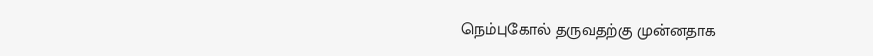நெம்புகோல் தருவதற்கு முன்னதாக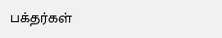பக்தர்கள்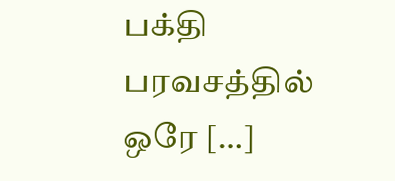பக்தி பரவசத்தில் ஒரே […]